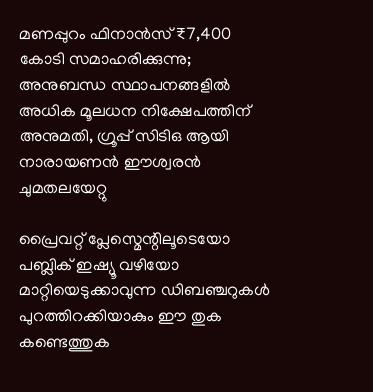മണപ്പുറം ഫിനാന്‍സ് ₹7,400 കോടി സമാഹരിക്കുന്നു; അനുബന്ധ സ്ഥാപനങ്ങളില്‍ അധിക മൂലധന നിക്ഷേപത്തിന് അനുമതി, ഗ്രൂപ്പ് സിടിഒ ആയി നാരായണന്‍ ഈശ്വരന്‍ ചുമതലയേറ്റു

പ്രൈവറ്റ് പ്ലേസ്മെന്റിലൂടെയോ പബ്ലിക് ഇഷ്യൂ വഴിയോ മാറ്റിയെടുക്കാവുന്ന ഡിബഞ്ചറുകള്‍ പുറത്തിറക്കിയാകും ഈ തുക കണ്ടെത്തുക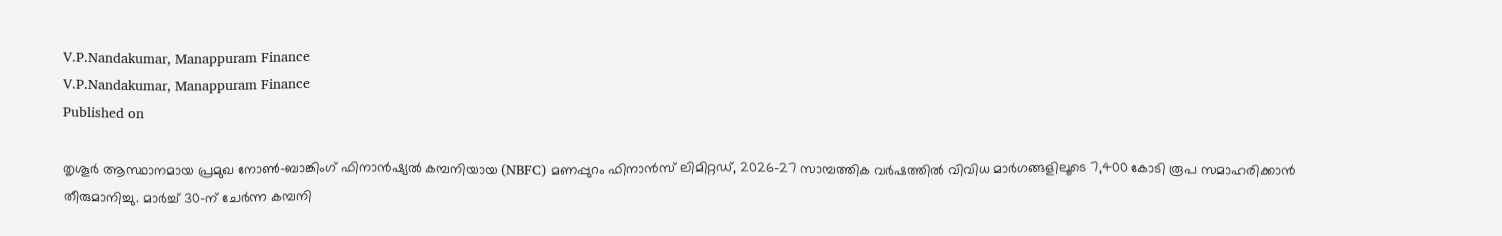V.P.Nandakumar, Manappuram Finance
V.P.Nandakumar, Manappuram Finance
Published on

തൃശൂര്‍ ആസ്ഥാനമായ പ്രമുഖ നോണ്‍-ബാങ്കിംഗ് ഫിനാന്‍ഷ്യല്‍ കമ്പനിയായ (NBFC) മണപ്പുറം ഫിനാന്‍സ് ലിമിറ്റഡ്, 2026-27 സാമ്പത്തിക വര്‍ഷത്തില്‍ വിവിധ മാര്‍ഗങ്ങളിലൂടെ 7,400 കോടി രൂപ സമാഹരിക്കാന്‍ തീരുമാനിച്ചു. മാര്‍ച്ച് 30-ന് ചേര്‍ന്ന കമ്പനി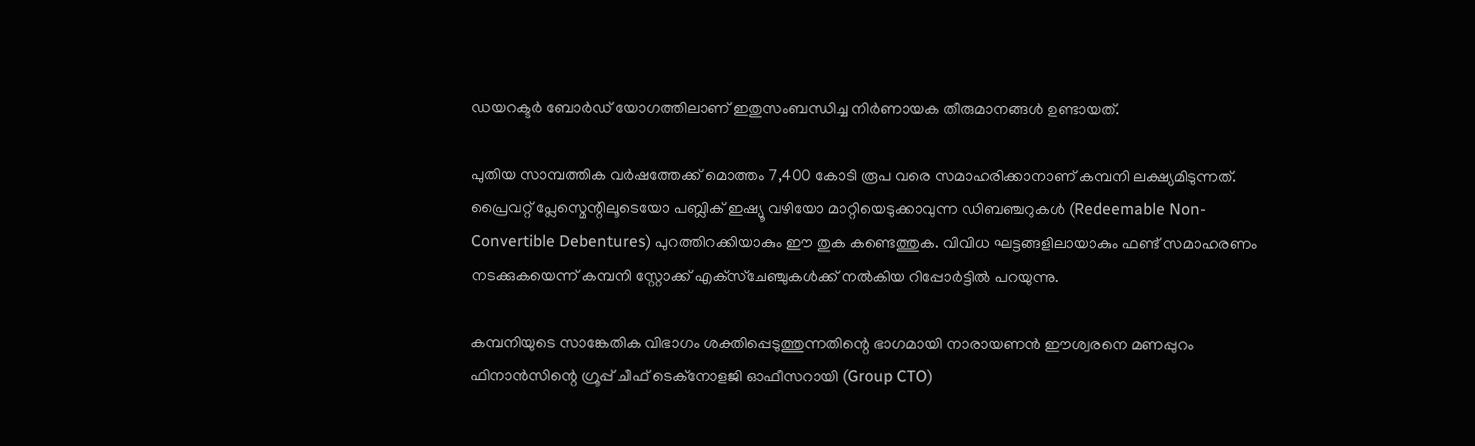ഡയറക്ടര്‍ ബോര്‍ഡ് യോഗത്തിലാണ് ഇതുസംബന്ധിച്ച നിര്‍ണായക തീരുമാനങ്ങള്‍ ഉണ്ടായത്.

പുതിയ സാമ്പത്തിക വര്‍ഷത്തേക്ക് മൊത്തം 7,400 കോടി രൂപ വരെ സമാഹരിക്കാനാണ് കമ്പനി ലക്ഷ്യമിടുന്നത്. പ്രൈവറ്റ് പ്ലേസ്മെന്റിലൂടെയോ പബ്ലിക് ഇഷ്യൂ വഴിയോ മാറ്റിയെടുക്കാവുന്ന ഡിബഞ്ചറുകള്‍ (Redeemable Non-Convertible Debentures) പുറത്തിറക്കിയാകും ഈ തുക കണ്ടെത്തുക. വിവിധ ഘട്ടങ്ങളിലായാകും ഫണ്ട് സമാഹരണം നടക്കുകയെന്ന് കമ്പനി സ്റ്റോക്ക് എക്‌സ്‌ചേഞ്ചുകള്‍ക്ക് നല്‍കിയ റിപ്പോര്‍ട്ടില്‍ പറയുന്നു.

കമ്പനിയുടെ സാങ്കേതിക വിഭാഗം ശക്തിപ്പെടുത്തുന്നതിന്റെ ഭാഗമായി നാരായണന്‍ ഈശ്വരനെ മണപ്പുറം ഫിനാന്‍സിന്റെ ഗ്രൂപ്പ് ചീഫ് ടെക്‌നോളജി ഓഫീസറായി (Group CTO)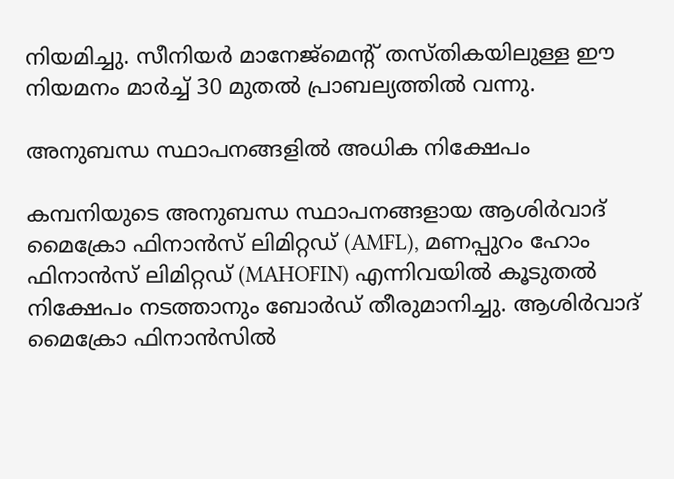നിയമിച്ചു. സീനിയര്‍ മാനേജ്മെന്റ് തസ്തികയിലുള്ള ഈ നിയമനം മാര്‍ച്ച് 30 മുതല്‍ പ്രാബല്യത്തില്‍ വന്നു.

അനുബന്ധ സ്ഥാപനങ്ങളില്‍ അധിക നിക്ഷേപം

കമ്പനിയുടെ അനുബന്ധ സ്ഥാപനങ്ങളായ ആശിര്‍വാദ് മൈക്രോ ഫിനാന്‍സ് ലിമിറ്റഡ് (AMFL), മണപ്പുറം ഹോം ഫിനാന്‍സ് ലിമിറ്റഡ് (MAHOFIN) എന്നിവയില്‍ കൂടുതല്‍ നിക്ഷേപം നടത്താനും ബോര്‍ഡ് തീരുമാനിച്ചു. ആശിര്‍വാദ് മൈക്രോ ഫിനാന്‍സില്‍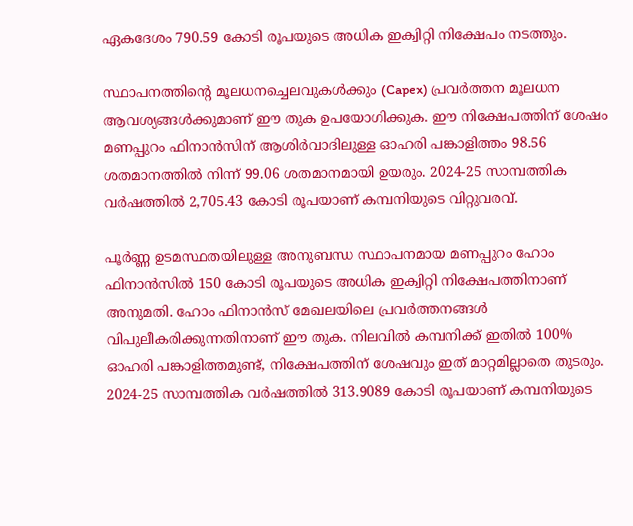ഏകദേശം 790.59 കോടി രൂപയുടെ അധിക ഇക്വിറ്റി നിക്ഷേപം നടത്തും.

സ്ഥാപനത്തിന്റെ മൂലധനച്ചെലവുകള്‍ക്കും (Capex) പ്രവര്‍ത്തന മൂലധന ആവശ്യങ്ങള്‍ക്കുമാണ് ഈ തുക ഉപയോഗിക്കുക. ഈ നിക്ഷേപത്തിന് ശേഷം മണപ്പുറം ഫിനാന്‍സിന് ആശിര്‍വാദിലുള്ള ഓഹരി പങ്കാളിത്തം 98.56 ശതമാനത്തില്‍ നിന്ന് 99.06 ശതമാനമായി ഉയരും. 2024-25 സാമ്പത്തിക വര്‍ഷത്തില്‍ 2,705.43 കോടി രൂപയാണ് കമ്പനിയുടെ വിറ്റുവരവ്.

പൂര്‍ണ്ണ ഉടമസ്ഥതയിലുള്ള അനുബന്ധ സ്ഥാപനമായ മണപ്പുറം ഹോം ഫിനാന്‍സില്‍ 150 കോടി രൂപയുടെ അധിക ഇക്വിറ്റി നിക്ഷേപത്തിനാണ് അനുമതി. ഹോം ഫിനാന്‍സ് മേഖലയിലെ പ്രവര്‍ത്തനങ്ങള്‍ വിപുലീകരിക്കുന്നതിനാണ് ഈ തുക. നിലവില്‍ കമ്പനിക്ക് ഇതില്‍ 100% ഓഹരി പങ്കാളിത്തമുണ്ട്, നിക്ഷേപത്തിന് ശേഷവും ഇത് മാറ്റമില്ലാതെ തുടരും. 2024-25 സാമ്പത്തിക വര്‍ഷത്തില്‍ 313.9089 കോടി രൂപയാണ് കമ്പനിയുടെ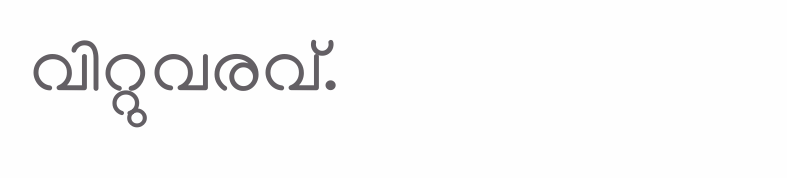വിറ്റുവരവ്.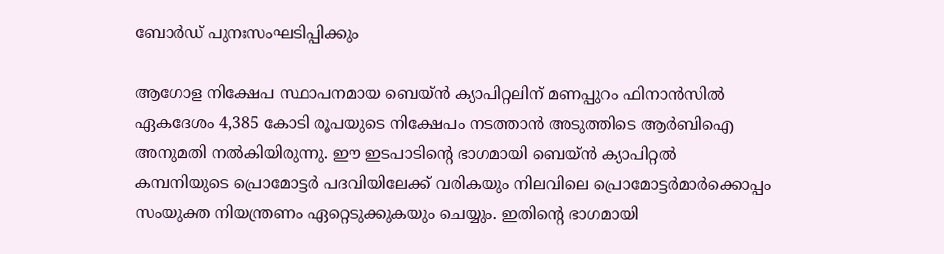ബോര്‍ഡ് പുനഃസംഘടിപ്പിക്കും

ആഗോള നിക്ഷേപ സ്ഥാപനമായ ബെയ്ന്‍ ക്യാപിറ്റലിന് മണപ്പുറം ഫിനാന്‍സില്‍ ഏകദേശം 4,385 കോടി രൂപയുടെ നിക്ഷേപം നടത്താന്‍ അടുത്തിടെ ആര്‍ബിഐ അനുമതി നല്‍കിയിരുന്നു. ഈ ഇടപാടിന്റെ ഭാഗമായി ബെയ്ന്‍ ക്യാപിറ്റല്‍ കമ്പനിയുടെ പ്രൊമോട്ടര്‍ പദവിയിലേക്ക് വരികയും നിലവിലെ പ്രൊമോട്ടര്‍മാര്‍ക്കൊപ്പം സംയുക്ത നിയന്ത്രണം ഏറ്റെടുക്കുകയും ചെയ്യും. ഇതിന്റെ ഭാഗമായി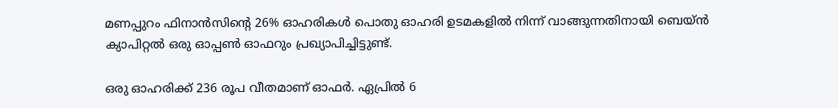മണപ്പുറം ഫിനാന്‍സിന്റെ 26% ഓഹരികള്‍ പൊതു ഓഹരി ഉടമകളില്‍ നിന്ന് വാങ്ങുന്നതിനായി ബെയ്ന്‍ ക്യാപിറ്റല്‍ ഒരു ഓപ്പണ്‍ ഓഫറും പ്രഖ്യാപിച്ചിട്ടുണ്ട്.

ഒരു ഓഹരിക്ക് 236 രൂപ വീതമാണ് ഓഫര്‍. ഏപ്രില്‍ 6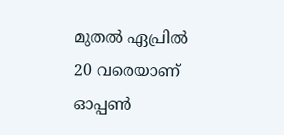മുതല്‍ ഏപ്രില്‍ 20 വരെയാണ് ഓപ്പണ്‍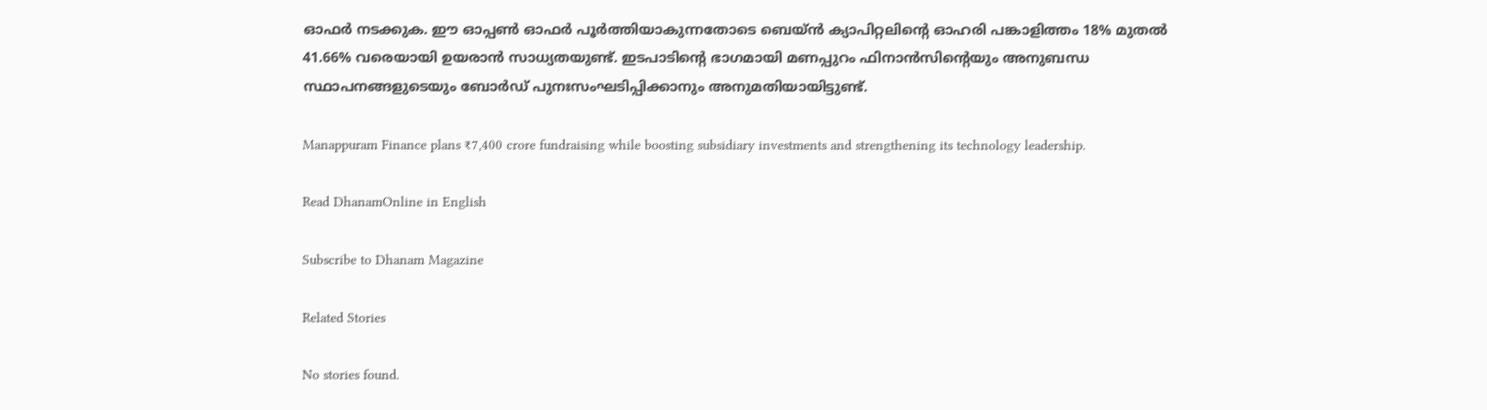ഓഫര്‍ നടക്കുക. ഈ ഓപ്പണ്‍ ഓഫര്‍ പൂര്‍ത്തിയാകുന്നതോടെ ബെയ്ന്‍ ക്യാപിറ്റലിന്റെ ഓഹരി പങ്കാളിത്തം 18% മുതല്‍ 41.66% വരെയായി ഉയരാന്‍ സാധ്യതയുണ്ട്. ഇടപാടിന്റെ ഭാഗമായി മണപ്പുറം ഫിനാന്‍സിന്റെയും അനുബന്ധ സ്ഥാപനങ്ങളുടെയും ബോര്‍ഡ് പുനഃസംഘടിപ്പിക്കാനും അനുമതിയായിട്ടുണ്ട്.

Manappuram Finance plans ₹7,400 crore fundraising while boosting subsidiary investments and strengthening its technology leadership.

Read DhanamOnline in English

Subscribe to Dhanam Magazine

Related Stories

No stories found.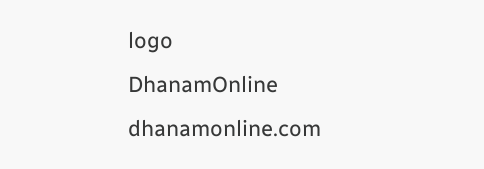logo
DhanamOnline
dhanamonline.com